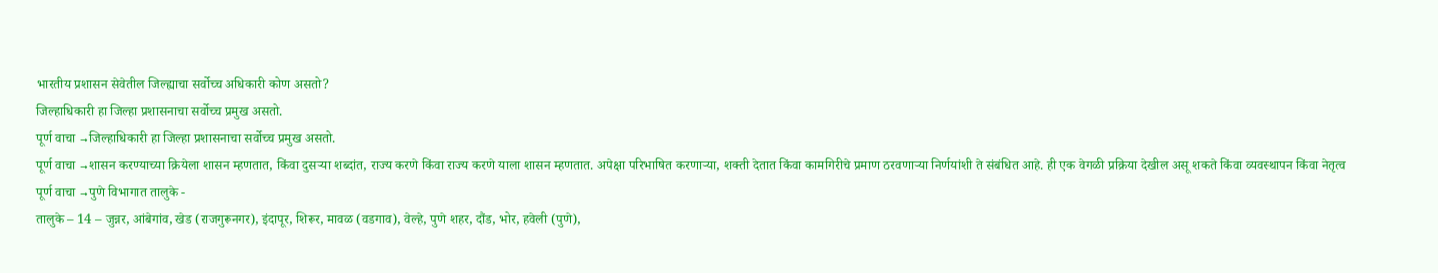भारतीय प्रशासन सेवेतील जिल्ह्याचा सर्वोच्च अधिकारी कोण असतो?
जिल्हाधिकारी हा जिल्हा प्रशासनाचा सर्वोच्च प्रमुख असतो.
पूर्ण वाचा →जिल्हाधिकारी हा जिल्हा प्रशासनाचा सर्वोच्च प्रमुख असतो.
पूर्ण वाचा →शासन करण्याच्या क्रियेला शासन म्हणतात, किंवा दुसऱ्या शब्दांत, राज्य करणे किंवा राज्य करणे याला शासन म्हणतात. अपेक्षा परिभाषित करणाऱ्या, शक्ती देतात किंवा कामगिरीचे प्रमाण ठरवणाऱ्या निर्णयांशी ते संबंधित आहे. ही एक वेगळी प्रक्रिया देखील असू शकते किंवा व्यवस्थापन किंवा नेतृत्व
पूर्ण वाचा →पुणे विभागात तालुके -
तालुके – 14 – जुन्नर, आंबेगांव, खेड (राजगुरूनगर), इंदापूर, शिरूर, मावळ (वडगाव), वेल्हे, पुणे शहर, दौंड, भोर, हवेली (पुणे),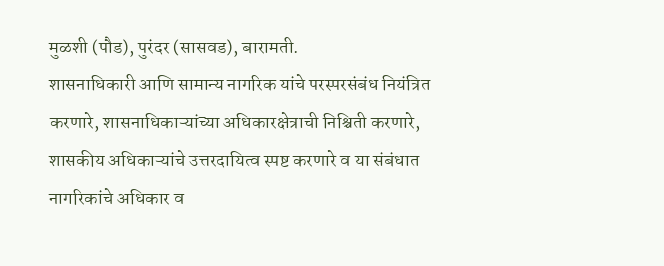मुळशी (पौड), पुरंदर (सासवड), बारामती.
शासनाधिकारी आणि सामान्य नागरिक यांचे परस्परसंबंध नियंत्रित करणारे, शासनाधिकाऱ्यांच्या अधिकारक्षेत्राची निश्चिती करणारे, शासकीय अधिकाऱ्यांचे उत्तरदायित्व स्पष्ट करणारे व या संबंधात नागरिकांचे अधिकार व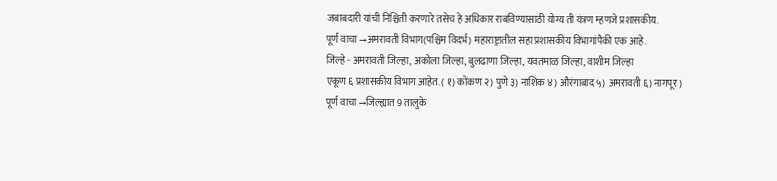जबाबदारी यांची निश्चिती करणारे तसेच हे अधिकार राबविण्यासाठी योग्य ती यंत्रण म्हणजे प्रशासकीय.
पूर्ण वाचा →अमरावती विभाग(पश्चिम विदर्भ) महाराष्ट्रातील सहा प्रशासकीय विभागांपैकी एक आहे.
जिल्हे - अमरावती जिल्हा, अकोला जिल्हा, बुलढाणा जिल्हा, यवतमाळ जिल्हा, वाशीम जिल्हा
एकूण ६ प्रशासकीय विभाग आहेत. ( १) कोंकण २) पुणे ३) नाशिक ४) औरंगाबाद ५) अमरावती ६) नागपूर )
पूर्ण वाचा →जिल्ह्यात 9 तालुके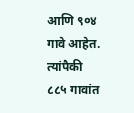आणि ९०४ गावे आहेत. त्यांपैकी ८८५ गावांत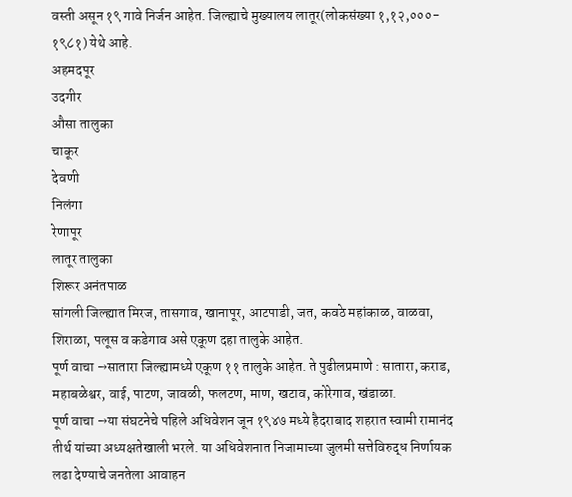वस्ती असून १९ गावे निर्जन आहेत. जिल्ह्याचे मुख्यालय लातूर(लोकसंख्या १,१२,०००- १९८१) येथे आहे.
अहमदपूर
उदगीर
औसा तालुका
चाकूर
देवणी
निलंगा
रेणापूर
लातूर तालुका
शिरूर अनंतपाळ
सांगली जिल्ह्यात मिरज, तासगाव, खानापूर, आटपाडी, जत, कवठे महांकाळ, वाळवा, शिराळा, पलूस व कडेगाव असे एकूण दहा तालुके आहेत.
पूर्ण वाचा →सातारा जिल्ह्यामध्ये एकूण ११ तालुके आहेत. ते पुढीलप्रमाणे : सातारा, कराड, महाबळेश्वर, वाई, पाटण, जावळी, फलटण, माण, खटाव, कोरेगाव, खंडाळा.
पूर्ण वाचा →या संघटनेचे पहिले अधिवेशन जून १९४७ मध्ये हैदराबाद शहरात स्वामी रामानंद तीर्थ यांच्या अध्यक्षतेखाली भरले. या अधिवेशनात निजामाच्या जुलमी सत्तेविरुद्ध निर्णायक लढा देण्याचे जनतेला आवाहन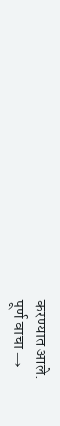करण्यात आले.
पूर्ण वाचा →